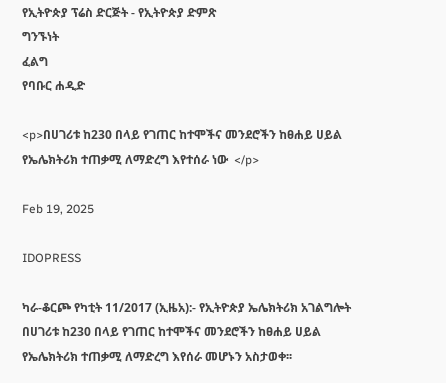የኢትዮጵያ ፕሬስ ድርጅት - የኢትዮጵያ ድምጽ
ግንኙነት
ፈልግ
የባቡር ሐዲድ

<p>በሀገሪቱ ከ230 በላይ የገጠር ከተሞችና መንደሮችን ከፀሐይ ሀይል የኤሌክትሪክ ተጠቃሚ ለማድረግ እየተሰራ ነው  </p>

Feb 19, 2025

IDOPRESS

ካራ-ቆርጮ የካቲት 11/2017 (ኢዜአ):- የኢትዮጵያ ኤሌክትሪክ አገልግሎት በሀገሪቱ ከ230 በላይ የገጠር ከተሞችና መንደሮችን ከፀሐይ ሀይል የኤሌክትሪክ ተጠቃሚ ለማድረግ እየሰራ መሆኑን አስታወቀ፡፡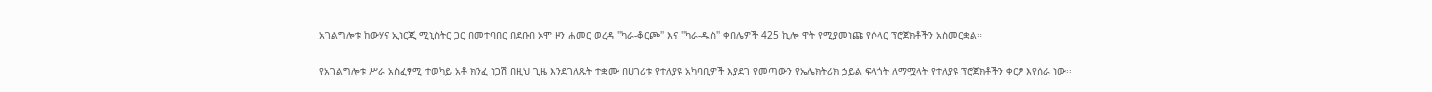አገልግሎቱ ከውሃና ኢነርጂ ሚኒስትር ጋር በመተባበር በደቡበ ኦሞ ዞን ሐመር ወረዳ ''ካራ-ቆርጮ'' እና ''ካራ-ዱስ'' ቀበሌዎች 425 ኪሎ ዋት የሚያመነጩ የሶላር ፕሮጀክቶችን አስመርቋል።

የአገልግሎቱ ሥራ አስፈፃሚ ተወካይ አቶ ክንፈ ነጋሽ በዚህ ጊዜ እንደገለጹት ተቋሙ በሀገሪቱ የተለያዩ አካባቢዎች እያደገ የመጣውን የኤሌክትሪክ ኃይል ፍላጎት ለማሟላት የተለያዩ ፕሮጀክቶችን ቀርፆ እየሰራ ነው፡፡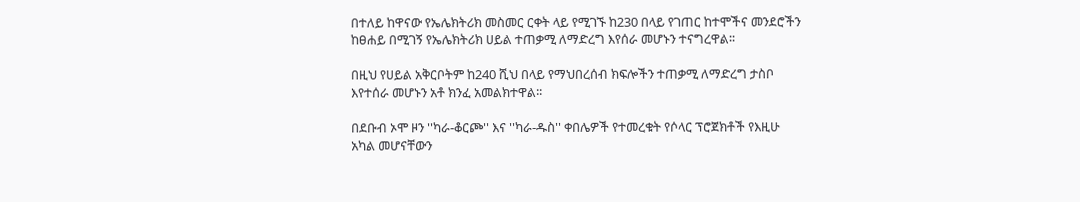በተለይ ከዋናው የኤሌክትሪክ መስመር ርቀት ላይ የሚገኙ ከ230 በላይ የገጠር ከተሞችና መንደሮችን ከፀሐይ በሚገኝ የኤሌክትሪክ ሀይል ተጠቃሚ ለማድረግ እየሰራ መሆኑን ተናግረዋል፡፡

በዚህ የሀይል አቅርቦትም ከ240 ሺህ በላይ የማህበረሰብ ክፍሎችን ተጠቃሚ ለማድረግ ታስቦ እየተሰራ መሆኑን አቶ ክንፈ አመልክተዋል፡፡

በደቡብ ኦሞ ዞን ''ካራ-ቆርጮ'' እና ''ካራ-ዱስ'' ቀበሌዎች የተመረቁት የሶላር ፕሮጀክቶች የእዚሁ አካል መሆናቸውን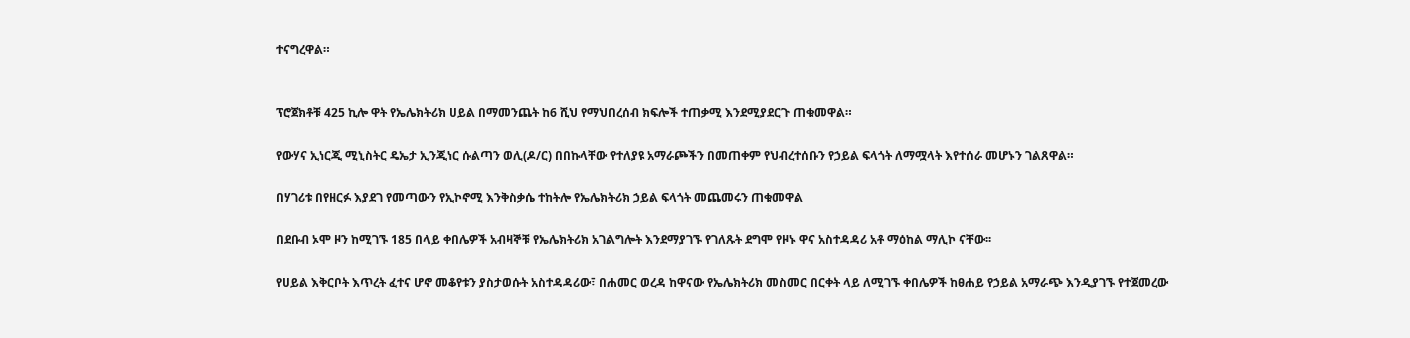ተናግረዋል።


ፕሮጀክቶቹ 425 ኪሎ ዋት የኤሌክትሪክ ሀይል በማመንጨት ከ6 ሺህ የማህበረሰብ ክፍሎች ተጠቃሚ እንደሚያደርጉ ጠቁመዋል።

የውሃና ኢነርጂ ሚኒስትር ዴኤታ ኢንጂነር ሱልጣን ወሊ(ዶ/ር) በበኩላቸው የተለያዩ አማራጮችን በመጠቀም የህብረተሰቡን የኃይል ፍላጎት ለማሟላት እየተሰራ መሆኑን ገልጸዋል።

በሃገሪቱ በየዘርፉ እያደገ የመጣውን የኢኮኖሚ እንቅስቃሴ ተከትሎ የኤሌክትሪክ ኃይል ፍላጎት መጨመሩን ጠቁመዋል

በደቡብ ኦሞ ዞን ከሚገኙ 185 በላይ ቀበሌዎች አብዛኞቹ የኤሌክትሪክ አገልግሎት እንደማያገኙ የገለጹት ደግሞ የዞኑ ዋና አስተዳዳሪ አቶ ማዕከል ማሊኮ ናቸው፡፡

የሀይል እቅርቦት እጥረት ፈተና ሆኖ መቆየቱን ያስታወሱት አስተዳዳሪው፣ በሐመር ወረዳ ከዋናው የኤሌክትሪክ መስመር በርቀት ላይ ለሚገኙ ቀበሌዎች ከፀሐይ የኃይል አማራጭ እንዲያገኙ የተጀመረው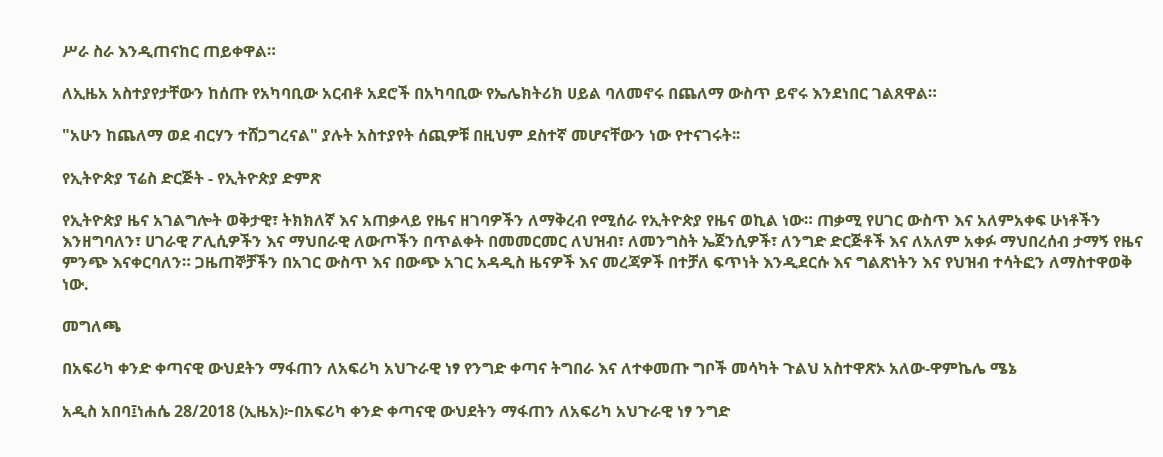ሥራ ስራ እንዲጠናከር ጠይቀዋል።

ለኢዜአ አስተያየታቸውን ከሰጡ የአካባቢው አርብቶ አደሮች በአካባቢው የኤሌክትሪክ ሀይል ባለመኖሩ በጨለማ ውስጥ ይኖሩ እንደነበር ገልጸዋል።

"አሁን ከጨለማ ወደ ብርሃን ተሸጋግረናል" ያሉት አስተያየት ሰጪዎቹ በዚህም ደስተኛ መሆናቸውን ነው የተናገሩት፡፡

የኢትዮጵያ ፕሬስ ድርጅት - የኢትዮጵያ ድምጽ

የኢትዮጵያ ዜና አገልግሎት ወቅታዊ፣ ትክክለኛ እና አጠቃላይ የዜና ዘገባዎችን ለማቅረብ የሚሰራ የኢትዮጵያ የዜና ወኪል ነው። ጠቃሚ የሀገር ውስጥ እና አለምአቀፍ ሁነቶችን እንዘግባለን፣ ሀገራዊ ፖሊሲዎችን እና ማህበራዊ ለውጦችን በጥልቀት በመመርመር ለህዝብ፣ ለመንግስት ኤጀንሲዎች፣ ለንግድ ድርጅቶች እና ለአለም አቀፉ ማህበረሰብ ታማኝ የዜና ምንጭ እናቀርባለን። ጋዜጠኞቻችን በአገር ውስጥ እና በውጭ አገር አዳዲስ ዜናዎች እና መረጃዎች በተቻለ ፍጥነት እንዲደርሱ እና ግልጽነትን እና የህዝብ ተሳትፎን ለማስተዋወቅ ነው.

መግለጫ

በአፍሪካ ቀንድ ቀጣናዊ ውህደትን ማፋጠን ለአፍሪካ አህጉራዊ ነፃ የንግድ ቀጣና ትግበራ እና ለተቀመጡ ግቦች መሳካት ጉልህ አስተዋጽኦ አለው-ዋምኬሌ ሜኔ

አዲስ አበባ፤ነሐሴ 28/2018 (ኢዜአ)፦በአፍሪካ ቀንድ ቀጣናዊ ውህደትን ማፋጠን ለአፍሪካ አህጉራዊ ነፃ ንግድ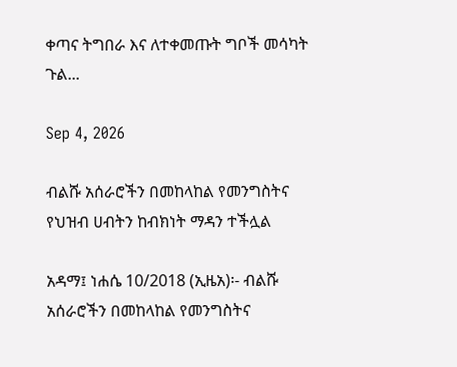ቀጣና ትግበራ እና ለተቀመጡት ግቦች መሳካት ጉል...

Sep 4, 2026

ብልሹ አሰራሮችን በመከላከል የመንግስትና የህዝብ ሀብትን ከብክነት ማዳን ተችሏል

አዳማ፤ ነሐሴ 10/2018 (ኢዜአ)፡- ብልሹ አሰራሮችን በመከላከል የመንግስትና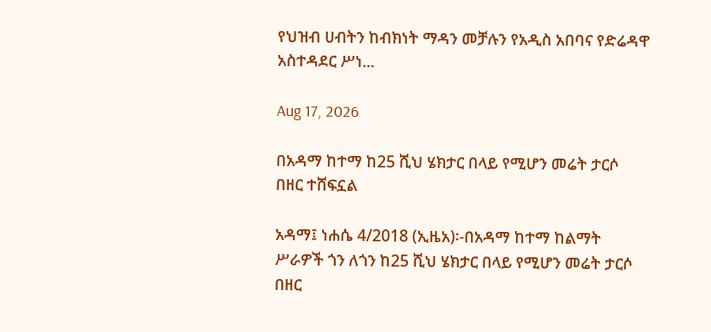የህዝብ ሀብትን ከብክነት ማዳን መቻሉን የአዲስ አበባና የድሬዳዋ አስተዳደር ሥነ...

Aug 17, 2026

በአዳማ ከተማ ከ25 ሺህ ሄክታር በላይ የሚሆን መሬት ታርሶ በዘር ተሸፍኗል

አዳማ፤ ነሐሴ 4/2018 (ኢዜአ)፡-በአዳማ ከተማ ከልማት ሥራዎች ጎን ለጎን ከ25 ሺህ ሄክታር በላይ የሚሆን መሬት ታርሶ በዘር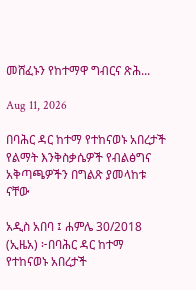መሸፈኑን የከተማዋ ግብርና ጽሕ...

Aug 11, 2026

በባሕር ዳር ከተማ የተከናወኑ አበረታች የልማት እንቅስቃሴዎች የብልፅግና አቅጣጫዎችን በግልጽ ያመላከቱ ናቸው

አዲስ አበባ ፤ ሐምሌ 30/2018 (ኢዜአ) ፦በባሕር ዳር ከተማ የተከናወኑ አበረታች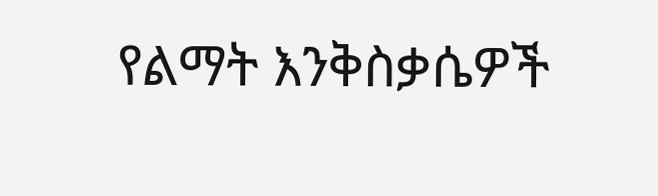የልማት እንቅስቃሴዎች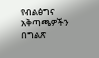የብልፅግና አቅጣጫዎችን በግልጽ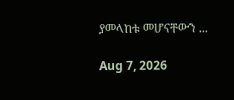ያመላከቱ መሆናቸውን ...

Aug 7, 2026